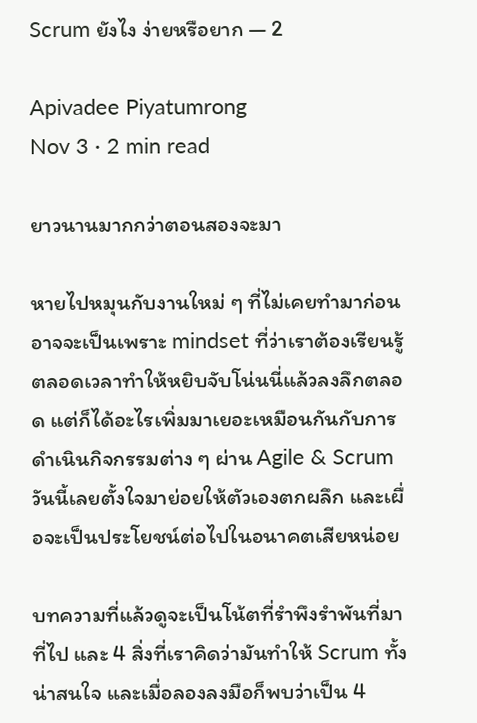Scrum ยังไง ง่ายหรือยาก — 2

Apivadee Piyatumrong
Nov 3 · 2 min read

ยาวนานมากกว่าตอนสองจะมา

หายไปหมุนกับงานใหม่ ๆ ที่ไม่เคยทำมาก่อน อาจจะเป็นเพราะ mindset ที่ว่าเราต้องเรียนรู้ตลอดเวลาทำให้หยิบจับโน่นนี่แล้วลงลึกตลอด แต่ก็ได้อะไรเพิ่มมาเยอะเหมือนกันกับการดำเนินกิจกรรมต่าง ๆ ผ่าน Agile & Scrum วันนี้เลยตั้งใจมาย่อยให้ตัวเองตกผลึก และเผื่อจะเป็นประโยชน์ต่อไปในอนาคตเสียหน่อย

บทความที่แล้วดูจะเป็นโน้ตที่รำพึงรำพันที่มาที่ไป และ 4 สิ่งที่เราคิดว่ามันทำให้ Scrum ทั้งน่าสนใจ และเมื่อลองลงมือก็พบว่าเป็น 4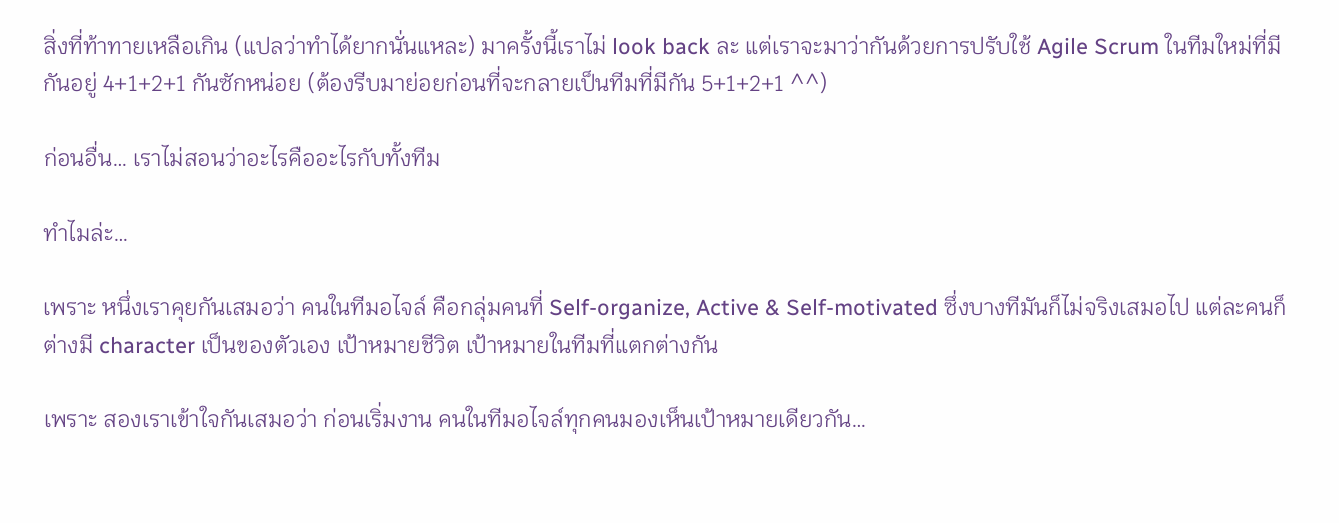สิ่งที่ท้าทายเหลือเกิน (แปลว่าทำได้ยากนั่นแหละ) มาครั้งนี้เราไม่ look back ละ แต่เราจะมาว่ากันด้วยการปรับใช้ Agile Scrum ในทีมใหม่ที่มีกันอยู่ 4+1+2+1 กันซักหน่อย (ต้องรีบมาย่อยก่อนที่จะกลายเป็นทีมที่มีกัน 5+1+2+1 ^^)

ก่อนอื่น… เราไม่สอนว่าอะไรคืออะไรกับทั้งทีม

ทำไมล่ะ…

เพราะ หนึ่งเราคุยกันเสมอว่า คนในทีมอไจล์ คือกลุ่มคนที่ Self-organize, Active & Self-motivated ซึ่งบางทีมันก็ไม่จริงเสมอไป แต่ละคนก็ต่างมี character เป็นของตัวเอง เป้าหมายชีวิต เป้าหมายในทีมที่แตกต่างกัน

เพราะ สองเราเข้าใจกันเสมอว่า ก่อนเริ่มงาน คนในทีมอไจล์ทุกคนมองเห็นเป้าหมายเดียวกัน…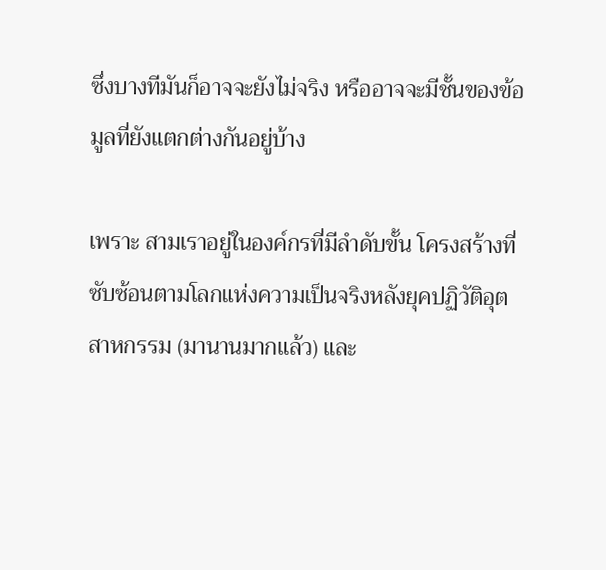ซึ่งบางทีมันก็อาจจะยังไม่จริง หรืออาจจะมีชั้นของข้อมูลที่ยังแตกต่างกันอยู่บ้าง

เพราะ สามเราอยู่ในองค์กรที่มีลำดับขั้น โครงสร้างที่ซับซ้อนตามโลกแห่งความเป็นจริงหลังยุคปฏิวัติอุตสาหกรรม (มานานมากแล้ว) และ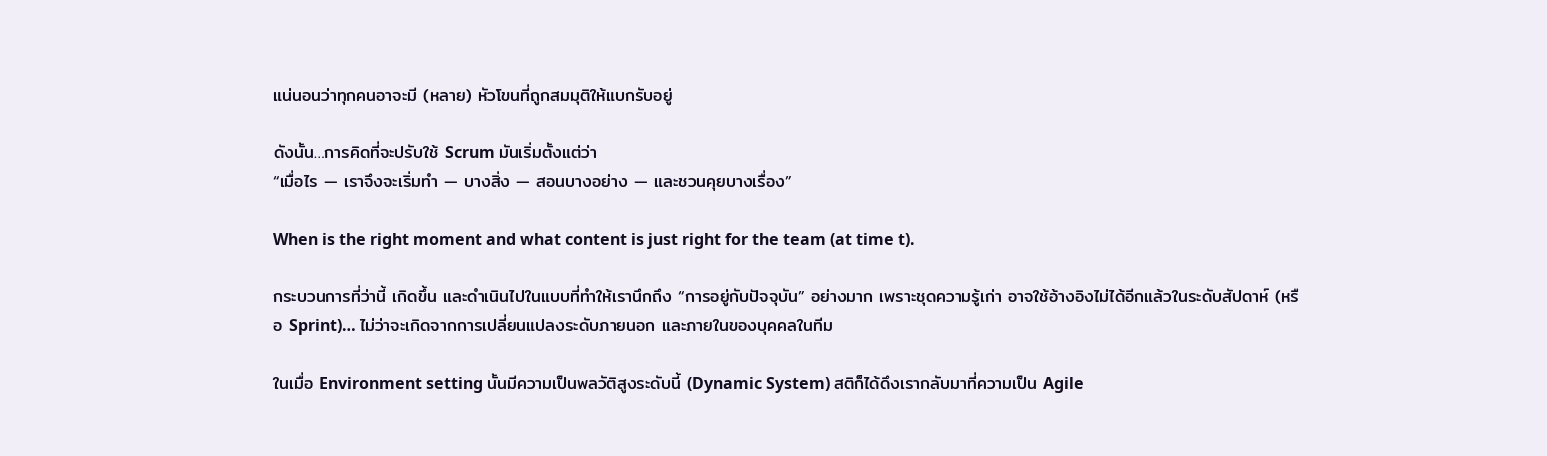แน่นอนว่าทุกคนอาจะมี (หลาย) หัวโขนที่ถูกสมมุติให้แบกรับอยู่

ดังนั้น…การคิดที่จะปรับใช้ Scrum มันเริ่มตั้งแต่ว่า
“เมื่อไร — เราจึงจะเริ่มทำ — บางสิ่ง — สอนบางอย่าง — และชวนคุยบางเรื่อง”

When is the right moment and what content is just right for the team (at time t).

กระบวนการที่ว่านี้ เกิดขึ้น และดำเนินไปในแบบที่ทำให้เรานึกถึง “การอยู่กับปัจจุบัน” อย่างมาก เพราะชุดความรู้เก่า อาจใช้อ้างอิงไม่ได้อีกแล้วในระดับสัปดาห์ (หรือ Sprint)… ไม่ว่าจะเกิดจากการเปลี่ยนแปลงระดับภายนอก และภายในของบุคคลในทีม

ในเมื่อ Environment setting นั้นมีความเป็นพลวัติสูงระดับนี้ (Dynamic System) สติก็ได้ดึงเรากลับมาที่ความเป็น Agile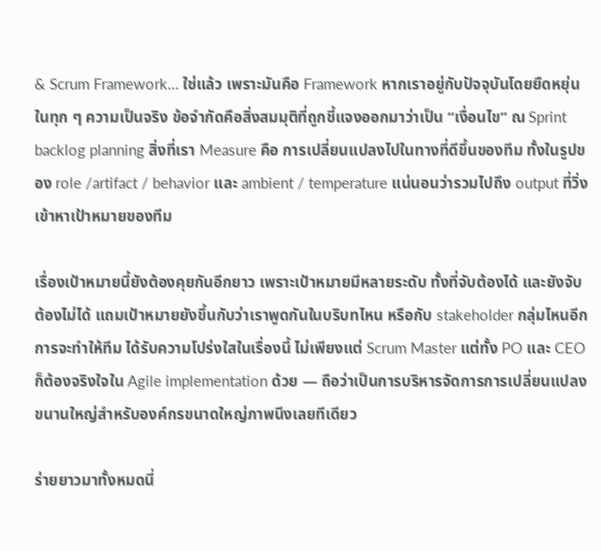& Scrum Framework… ใช่แล้ว เพราะมันคือ Framework หากเราอยู่กับปัจจุบันโดยยืดหยุ่นในทุก ๆ ความเป็นจริง ข้อจำกัดคือสิ่งสมมุติที่ถูกชี้แจงออกมาว่าเป็น “เงื่อนไข” ณ Sprint backlog planning สิ่งที่เรา Measure คือ การเปลี่ยนแปลงไปในทางที่ดีขึ้นของทีม ทั้งในรูปของ role /artifact / behavior และ ambient / temperature แน่นอนว่ารวมไปถึง output ที่วิ่งเข้าหาเป้าหมายของทีม

เรื่องเป้าหมายนี้ยังต้องคุยกันอีกยาว เพราะเป้าหมายมีหลายระดับ ทั้งที่จับต้องได้ และยังจับต้องไม่ได้ แถมเป้าหมายยังขึ้นกับว่าเราพูดกันในบริบทไหน หรือกับ stakeholder กลุ่มไหนอีก การจะทำให้ทีม ได้รับความโปร่งใสในเรื่องนี้ ไม่เพียงแต่ Scrum Master แต่ทั้ง PO และ CEO ก็ต้องจริงใจใน Agile implementation ด้วย — ถือว่าเป็นการบริหารจัดการการเปลี่ยนแปลงขนานใหญ่สำหรับองค์กรขนาดใหญ่ภาพนึงเลยทีเดียว

ร่ายยาวมาทั้งหมดนี่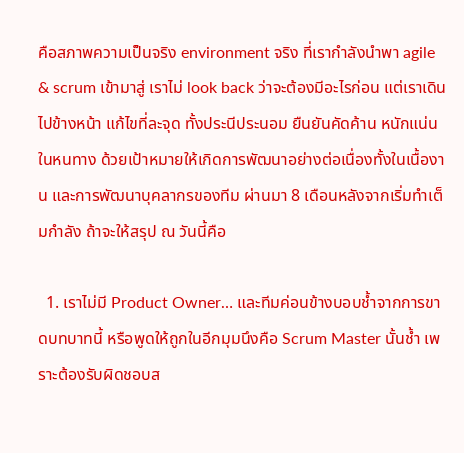คือสภาพความเป็นจริง environment จริง ที่เรากำลังนำพา agile & scrum เข้ามาสู่ เราไม่ look back ว่าจะต้องมีอะไรก่อน แต่เราเดินไปข้างหน้า แก้ไขที่ละจุด ทั้งประนีประนอม ยืนยันคัดค้าน หนักแน่นในหนทาง ด้วยเป้าหมายให้เกิดการพัฒนาอย่างต่อเนื่องทั้งในเนื้องาน และการพัฒนาบุคลากรของทีม ผ่านมา 8 เดือนหลังจากเริ่มทำเต็มกำลัง ถ้าจะให้สรุป ณ วันนี้คือ

  1. เราไม่มี Product Owner… และทีมค่อนข้างบอบช้ำจากการขาดบทบาทนี้ หรือพูดให้ถูกในอีกมุมนึงคือ Scrum Master นั้นช้ำ เพราะต้องรับผิดชอบส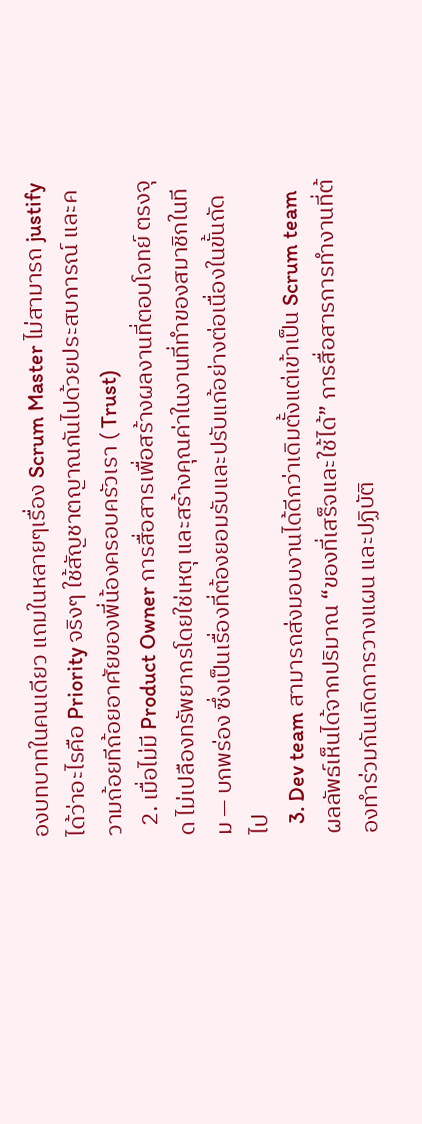องบทบาทในคนเดียว แถมในหลายๆเรื่อง Scrum Master ไม่สามารถ justify ได้ว่าอะไรคือ Priority จริงๆ ใช้สัญชาตญาณกันไปด้วยประสบการณ์ และความถ้อยทีถ้อยอาศัยของพี่น้องครอบครัวเรา ( Trust)
  2. เมื่อไม่มี Product Owner การสื่อสารเพื่อสร้างผลงานที่ตอบโจทย์ ตรงจุด ไม่เปลืองทรัพยากรโดยใช่เหตุ และสร้างคุณค่าในงานที่ทำของสมาชิกในทีม — บกพร่อง ซึ่งเป็นเรื่องที่ต้องยอมรับและปรับแก้อย่างต่อเนื่องในขั้นถัดไป
  3. Dev team สามารถส่งมอบงานได้ดีกว่าเดิมตั้งแต่เข้าเป็น Scrum team ผลลัพธ์เห็นได้จากปริมาณ “ของที่เสร็จและใช้ได้” การสื่อสารการทำงานที่ต้องทำร่วมกันเกิดการวางแผน และปฏิบัติ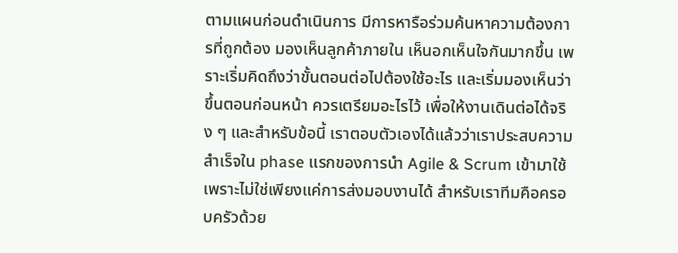ตามแผนก่อนดำเนินการ มีการหารือร่วมค้นหาความต้องการที่ถูกต้อง มองเห็นลูกค้าภายใน เห็นอกเห็นใจกันมากขึ้น เพราะเริ่มคิดถึงว่าขั้นตอนต่อไปต้องใช้อะไร และเริ่มมองเห็นว่าขึ้นตอนก่อนหน้า ควรเตรียมอะไรไว้ เพื่อให้งานเดินต่อได้จริง ๆ และสำหรับข้อนี้ เราตอบตัวเองได้แล้วว่าเราประสบความสำเร็จใน phase แรกของการนำ Agile & Scrum เข้ามาใช้ เพราะไม่ใช่เพียงแค่การส่งมอบงานได้ สำหรับเราทีมคือครอบครัวด้วย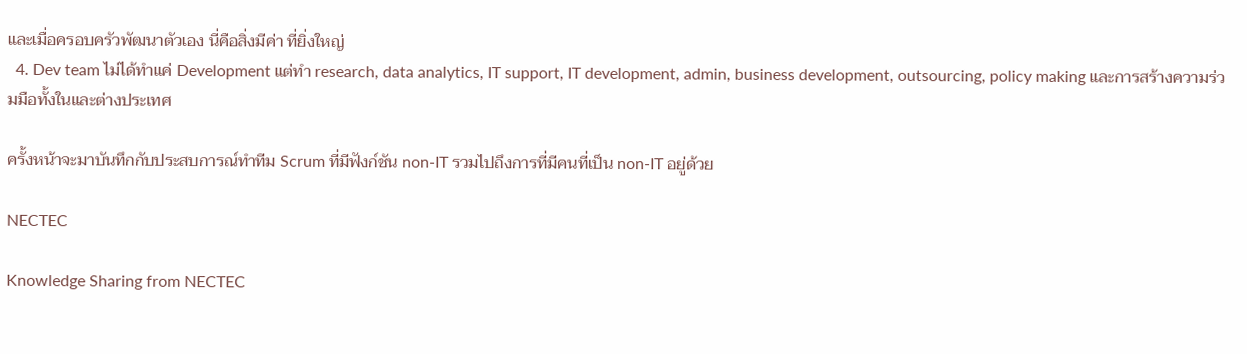และเมื่อครอบครัวพัฒนาตัวเอง นี่คือสิ่งมีค่า ที่ยิ่งใหญ่
  4. Dev team ไม่ได้ทำแค่ Development แต่ทำ research, data analytics, IT support, IT development, admin, business development, outsourcing, policy making และการสร้างความร่วมมือทั้งในและต่างประเทศ

ครั้งหน้าจะมาบันทึกกับประสบการณ์ทำทีม Scrum ที่มีฟังก์ชัน non-IT รวมไปถึงการที่มีคนที่เป็น non-IT อยู่ด้วย

NECTEC

Knowledge Sharing from NECTEC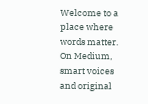Welcome to a place where words matter. On Medium, smart voices and original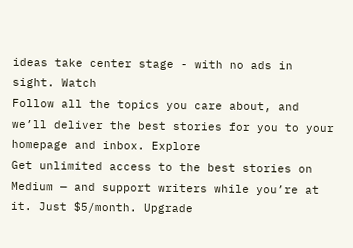ideas take center stage - with no ads in sight. Watch
Follow all the topics you care about, and we’ll deliver the best stories for you to your homepage and inbox. Explore
Get unlimited access to the best stories on Medium — and support writers while you’re at it. Just $5/month. Upgrade